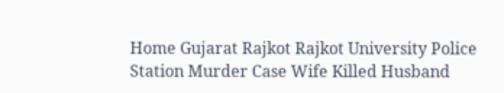Home Gujarat Rajkot Rajkot University Police Station Murder Case Wife Killed Husband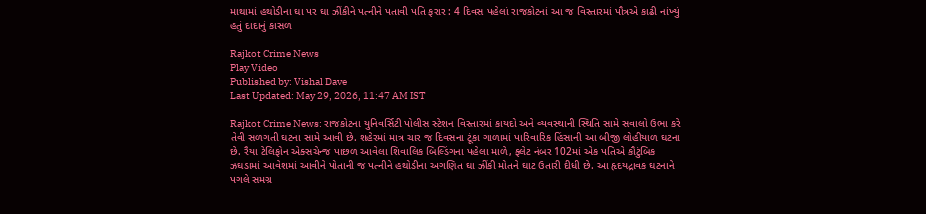માથામાં હથોડીના ઘા પર ઘા ઝીંકીને પત્નીને પતાવી પતિ ફરાર : 4 દિવસ પહેલાં રાજકોટનાં આ જ વિસ્તારમાં પૌત્રએ કાઢી નાંખ્યું હતું દાદાનું કાસળ

Rajkot Crime News
Play Video
Published by: Vishal Dave
Last Updated: May 29, 2026, 11:47 AM IST

Rajkot Crime News: રાજકોટના યુનિવર્સિટી પોલીસ સ્ટેશન વિસ્તારમાં કાયદો અને વ્યવસ્થાની સ્થિતિ સામે સવાલો ઉભા કરે તેવી સળગતી ઘટના સામે આવી છે. શહેરમાં માત્ર ચાર જ દિવસના ટૂંકા ગાળામાં પારિવારિક હિંસાની આ બીજી લોહીયાળ ઘટના છે. રૈયા ટેલિફોન એક્સચેન્જ પાછળ આવેલા શિવાલિક બિલ્ડિંગના પહેલા માળે, ફ્લેટ નંબર 102માં એક પતિએ કૌટુંબિક ઝઘડામાં આવેશમાં આવીને પોતાની જ પત્નીને હથોડીના અગણિત ઘા ઝીંકી મોતને ઘાટ ઉતારી દીધી છે. આ હૃદયદ્રાવક ઘટનાને પગલે સમગ્ર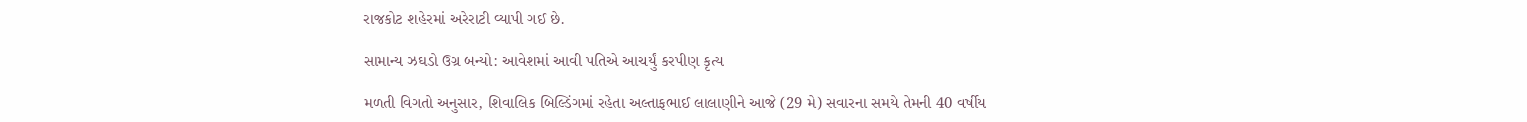રાજકોટ શહેરમાં અરેરાટી વ્યાપી ગઈ છે.

સામાન્ય ઝઘડો ઉગ્ર બન્યો: આવેશમાં આવી પતિએ આચર્યું કરપીણ કૃત્ય

મળતી વિગતો અનુસાર, શિવાલિક બિલ્ડિંગમાં રહેતા અલ્તાફભાઈ લાલાણીને આજે (29 મે) સવારના સમયે તેમની 40 વર્ષીય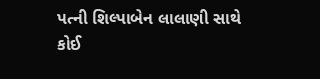પત્ની શિલ્પાબેન લાલાણી સાથે કોઈ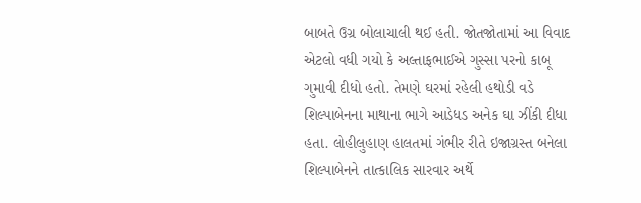બાબતે ઉગ્ર બોલાચાલી થઈ હતી. જોતજોતામાં આ વિવાદ એટલો વધી ગયો કે અલ્તાફભાઈએ ગુસ્સા પરનો કાબૂ ગુમાવી દીધો હતો. તેમણે ઘરમાં રહેલી હથોડી વડે શિલ્પાબેનના માથાના ભાગે આડેધડ અનેક ઘા ઝીંકી દીધા હતા. લોહીલુહાણ હાલતમાં ગંભીર રીતે ઇજાગ્રસ્ત બનેલા શિલ્પાબેનને તાત્કાલિક સારવાર અર્થે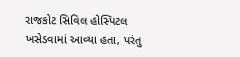રાજકોટ સિવિલ હોસ્પિટલ ખસેડવામાં આવ્યા હતા, પરંતુ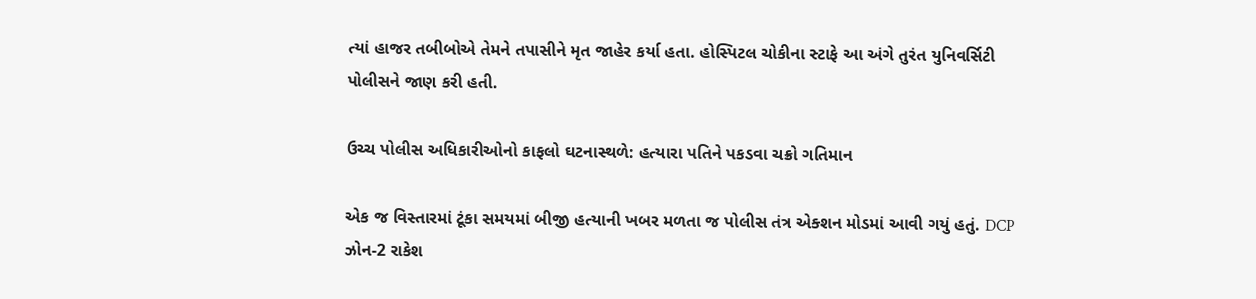ત્યાં હાજર તબીબોએ તેમને તપાસીને મૃત જાહેર કર્યા હતા. હોસ્પિટલ ચોકીના સ્ટાફે આ અંગે તુરંત યુનિવર્સિટી પોલીસને જાણ કરી હતી.

ઉચ્ચ પોલીસ અધિકારીઓનો કાફલો ઘટનાસ્થળે: હત્યારા પતિને પકડવા ચક્રો ગતિમાન

એક જ વિસ્તારમાં ટૂંકા સમયમાં બીજી હત્યાની ખબર મળતા જ પોલીસ તંત્ર એક્શન મોડમાં આવી ગયું હતું. DCP ઝોન-2 રાકેશ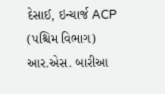દેસાઈ, ઇન્ચાર્જ ACP (પશ્ચિમ વિભાગ) આર.એસ. બારીઆ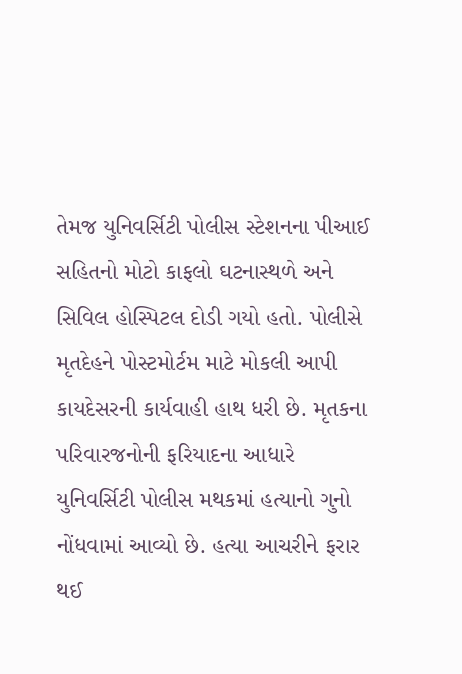તેમજ યુનિવર્સિટી પોલીસ સ્ટેશનના પીઆઈ સહિતનો મોટો કાફલો ઘટનાસ્થળે અને સિવિલ હોસ્પિટલ દોડી ગયો હતો. પોલીસે મૃતદેહને પોસ્ટમોર્ટમ માટે મોકલી આપી કાયદેસરની કાર્યવાહી હાથ ધરી છે. મૃતકના પરિવારજનોની ફરિયાદના આધારે યુનિવર્સિટી પોલીસ મથકમાં હત્યાનો ગુનો નોંધવામાં આવ્યો છે. હત્યા આચરીને ફરાર થઈ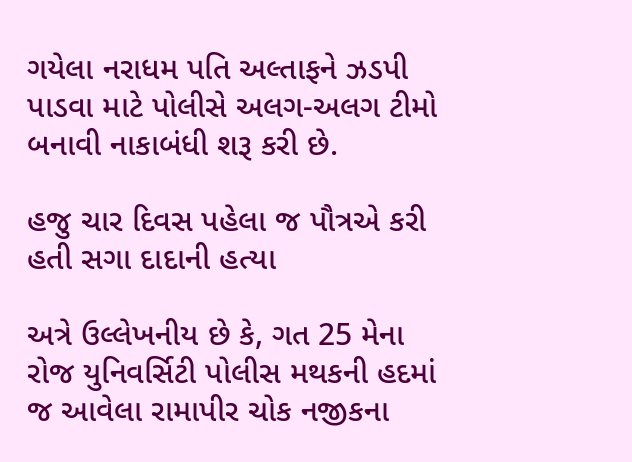ગયેલા નરાધમ પતિ અલ્તાફને ઝડપી પાડવા માટે પોલીસે અલગ-અલગ ટીમો બનાવી નાકાબંધી શરૂ કરી છે.

હજુ ચાર દિવસ પહેલા જ પૌત્રએ કરી હતી સગા દાદાની હત્યા

અત્રે ઉલ્લેખનીય છે કે, ગત 25 મેના રોજ યુનિવર્સિટી પોલીસ મથકની હદમાં જ આવેલા રામાપીર ચોક નજીકના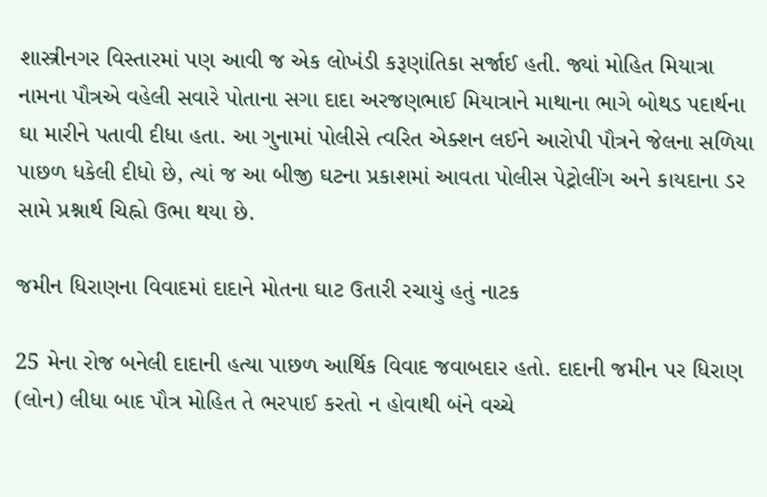શાસ્ત્રીનગર વિસ્તારમાં પણ આવી જ એક લોખંડી કરૂણાંતિકા સર્જાઈ હતી. જ્યાં મોહિત મિયાત્રા નામના પૌત્રએ વહેલી સવારે પોતાના સગા દાદા અરજણભાઈ મિયાત્રાને માથાના ભાગે બોથડ પદાર્થના ઘા મારીને પતાવી દીધા હતા. આ ગુનામાં પોલીસે ત્વરિત એક્શન લઈને આરોપી પૌત્રને જેલના સળિયા પાછળ ધકેલી દીધો છે, ત્યાં જ આ બીજી ઘટના પ્રકાશમાં આવતા પોલીસ પેટ્રોલીંગ અને કાયદાના ડર સામે પ્રશ્નાર્થ ચિહ્નો ઉભા થયા છે.

જમીન ધિરાણના વિવાદમાં દાદાને મોતના ઘાટ ઉતારી રચાયું હતું નાટક

25 મેના રોજ બનેલી દાદાની હત્યા પાછળ આર્થિક વિવાદ જવાબદાર હતો. દાદાની જમીન પર ધિરાણ (લોન) લીધા બાદ પૌત્ર મોહિત તે ભરપાઈ કરતો ન હોવાથી બંને વચ્ચે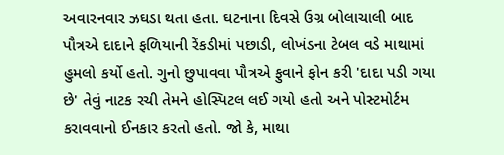અવારનવાર ઝઘડા થતા હતા. ઘટનાના દિવસે ઉગ્ર બોલાચાલી બાદ પૌત્રએ દાદાને ફળિયાની રેંકડીમાં પછાડી, લોખંડના ટેબલ વડે માથામાં હુમલો કર્યો હતો. ગુનો છુપાવવા પૌત્રએ ફુવાને ફોન કરી 'દાદા પડી ગયા છે' તેવું નાટક રચી તેમને હોસ્પિટલ લઈ ગયો હતો અને પોસ્ટમોર્ટમ કરાવવાનો ઈનકાર કરતો હતો. જો કે, માથા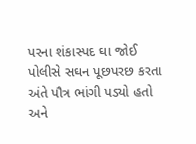પરના શંકાસ્પદ ઘા જોઈ પોલીસે સઘન પૂછપરછ કરતા અંતે પૌત્ર ભાંગી પડ્યો હતો અને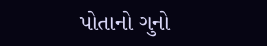પોતાનો ગુનો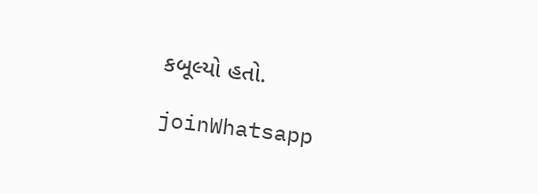કબૂલ્યો હતો.

joinWhatsapp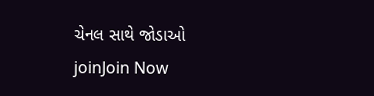ચેનલ સાથે જોડાઓ
joinJoin Now